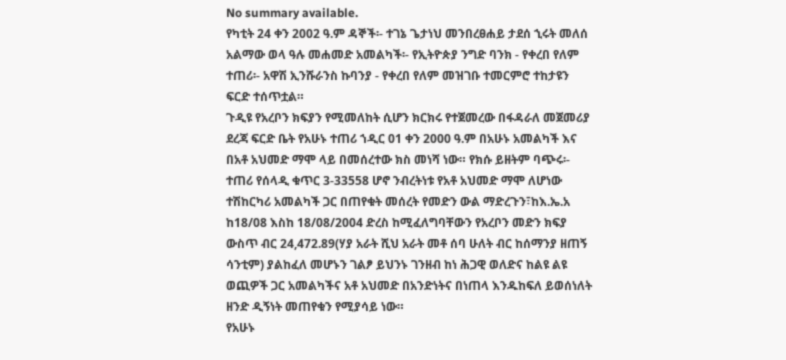No summary available.
የካቲት 24 ቀን 2002 ዓ.ም ዳኞች፡- ተገኔ ጌታነህ መንበረፀሐይ ታደሰ ኂሩት መለሰ አልማው ወላ ዓሉ መሐመድ አመልካች፡- የኢትዮጵያ ንግድ ባንክ - የቀረበ የለም ተጠሪ፡- አዋሽ ኢንሹራንስ ኩባንያ - የቀረበ የለም መዝገቡ ተመርምሮ ተከታዩን ፍርድ ተሰጥቷል።
ጉዲዩ የአረቦን ክፍያን የሚመለከት ሲሆን ክርክሩ የተጀመረው በፋዳራለ መጀመሪያ ደረጃ ፍርድ ቤት የአሁኑ ተጠሪ ኀዲር 01 ቀን 2000 ዓ.ም በአሁኑ አመልካች እና በአቶ አህመድ ማሞ ላይ በመሰረተው ክስ መነሻ ነው። የክሱ ይዘትም ባጭሩ፡- ተጠሪ የሰላዲ ቁጥር 3-33558 ሆኖ ንብረትነቱ የአቶ አህመድ ማሞ ለሆነው ተሽከርካሪ አመልካች ጋር በጠየቁት መሰረት የመድን ውል ማድረጉን፣ከእ.ኤ.አ ከ18/08 እስከ 18/08/2004 ድረስ ከሚፈለግባቸውን የአረቦን መድን ክፍያ ውስጥ ብር 24,472.89(ሃያ አራት ሺህ አራት መቶ ሰባ ሁለት ብር ከሰማንያ ዘጠኝ ሳንቲም) ያልከፈለ መሆኑን ገልፆ ይህንኑ ገንዘብ ከነ ሕጋዊ ወለድና ከልዩ ልዩ ወጪዎች ጋር አመልካችና አቶ አህመድ በአንድነትና በነጠላ እንዱከፍለ ይወሰነለት ዘንድ ዲኝነት መጠየቁን የሚያሳይ ነው።
የአሁኑ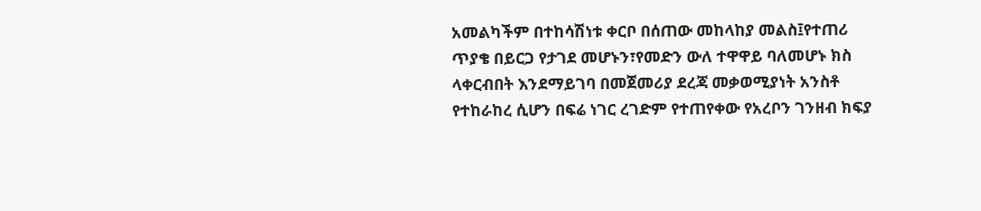አመልካችም በተከሳሽነቱ ቀርቦ በሰጠው መከላከያ መልስ፤የተጠሪ ጥያቄ በይርጋ የታገደ መሆኑን፣የመድን ውለ ተዋዋይ ባለመሆኑ ክስ ላቀርብበት እንደማይገባ በመጀመሪያ ደረጃ መቃወሚያነት አንስቶ የተከራከረ ሲሆን በፍሬ ነገር ረገድም የተጠየቀው የአረቦን ገንዘብ ክፍያ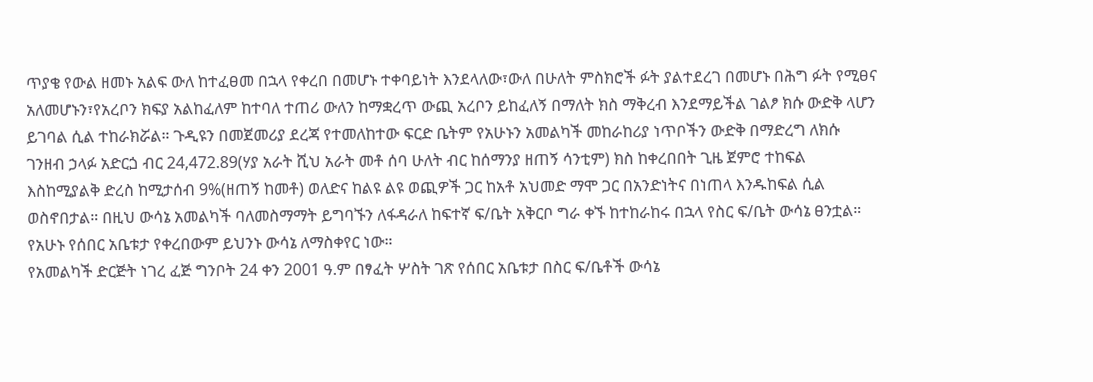ጥያቄ የውል ዘመኑ አልፍ ውለ ከተፈፀመ በኋላ የቀረበ በመሆኑ ተቀባይነት እንደላለው፣ውለ በሁለት ምስክሮች ፉት ያልተደረገ በመሆኑ በሕግ ፉት የሚፀና አለመሆኑን፣የአረቦን ክፍያ አልከፈለም ከተባለ ተጠሪ ውለን ከማቋረጥ ውጪ አረቦን ይከፈለኝ በማለት ክስ ማቅረብ እንደማይችል ገልፆ ክሱ ውድቅ ላሆን ይገባል ሲል ተከራክሯል። ጉዲዩን በመጀመሪያ ደረጃ የተመለከተው ፍርድ ቤትም የአሁኑን አመልካች መከራከሪያ ነጥቦችን ውድቅ በማድረግ ለክሱ ገንዘብ ኃላፉ አድርጏ ብር 24,472.89(ሃያ አራት ሺህ አራት መቶ ሰባ ሁለት ብር ከሰማንያ ዘጠኝ ሳንቲም) ክስ ከቀረበበት ጊዜ ጀምሮ ተከፍል እስከሚያልቅ ድረስ ከሚታሰብ 9%(ዘጠኝ ከመቶ) ወለድና ከልዩ ልዩ ወጪዎች ጋር ከአቶ አህመድ ማሞ ጋር በአንድነትና በነጠላ እንዱከፍል ሲል ወስኖበታል። በዚህ ውሳኔ አመልካች ባለመስማማት ይግባኙን ለፋዳራለ ከፍተኛ ፍ/ቤት አቅርቦ ግራ ቀኙ ከተከራከሩ በኋላ የስር ፍ/ቤት ውሳኔ ፀንቷል። የአሁኑ የሰበር አቤቱታ የቀረበውም ይህንኑ ውሳኔ ለማስቀየር ነው።
የአመልካች ድርጅት ነገረ ፈጅ ግንቦት 24 ቀን 2001 ዓ.ም በፃፈት ሦስት ገጽ የሰበር አቤቱታ በስር ፍ/ቤቶች ውሳኔ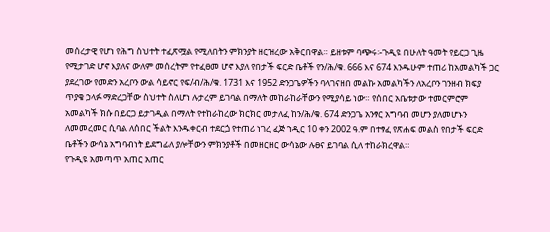መሰረታዊ የሆነ የሕግ ስህተት ተፈጽሟል የሚለበትን ምክንያት ዘርዝረው አቅርበዋል። ይዘቱም ባጭሩ፡-ጉዲዩ በሁለት ዓመት የይርጋ ጊዜ የሚታገድ ሆኖ እያለና ውለም መሰረትም የተፈፀመ ሆኖ እያለ የበታች ፍርድ ቤቶች የን/ሕ/ቁ. 666 እና 674 እንዱሁም ተጠሪ ከአመልካች ጋር ያደረገው የመድን አረቦን ውል ሳይኖር የፍ/ብ/ሕ/ቁ. 1731 እና 1952 ድንጋጌዎችን ባላገናዘበ መልኩ አመልካችን ለአረቦን ገንዘብ ክፍያ ጥያቄ ኃላፉ ማድረጋቸው ስህተት ስለሆነ ሉታረም ይገባል በማለት መከራከራቸውን የሚያሳይ ነው። የሰበር አቤቱታው ተመርምሮም አመልካች ክሱ በይርጋ ይታገዲል በማለት የተከራከረው ክርክር መታለፈ ከን/ሕ/ቁ. 674 ድንጋጌ አንፃር አግባብ መሆን ያለመሆኑን ለመመረመር ሲባል ለሰበር ችልት እንዱቀርብ ተደርጏ የተጠሪ ነገረ ፈጅ ኀዲር 10 ቀን 2002 ዓ.ም በተፃፈ የጽሐፍ መልስ የበታች ፍርድ ቤቶችን ውሳኔ አግባብነት ይደግፊለ ያሎቸውን ምክንያቶች በመዘርዘር ውሳኔው ሉፀና ይገባል ሲለ ተከራክረዋል።
የጉዲዩ አመጣጥ አጠር አጠር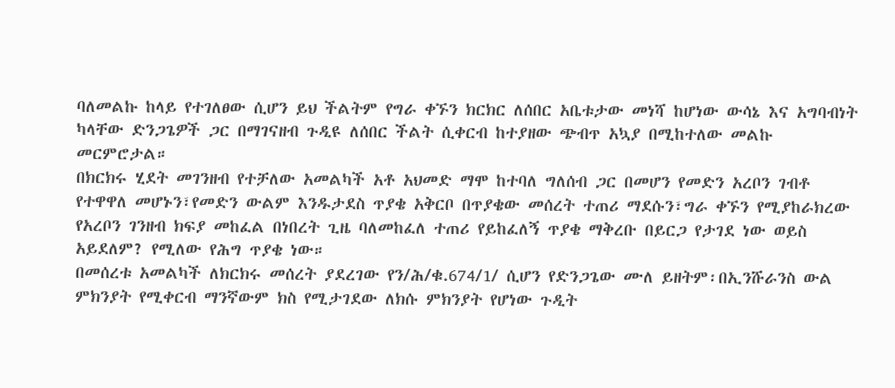ባለመልኩ ከላይ የተገለፀው ሲሆን ይህ ችልትም የግራ ቀኙን ክርክር ለሰበር አቤቱታው መነሻ ከሆነው ውሳኔ እና አግባብነት ካላቸው ድንጋጌዎች ጋር በማገናዘብ ጉዲዩ ለሰበር ችልት ሲቀርብ ከተያዘው ጭብጥ አኳያ በሚከተለው መልኩ መርምሮታል።
በክርክሩ ሂደት መገንዘብ የተቻለው አመልካች አቶ አህመድ ማሞ ከተባለ ግለሰብ ጋር በመሆን የመድን አረቦን ገብቶ የተዋዋለ መሆኑን፣የመድን ውልም እንዱታደስ ጥያቄ አቅርቦ በጥያቄው መሰረት ተጠሪ ማደሱን፣ግራ ቀኙን የሚያከራክረው የአረቦን ገንዘብ ክፍያ መከፈል በነበረት ጊዜ ባለመከፈለ ተጠሪ የይከፈለኝ ጥያቄ ማቅረቡ በይርጋ የታገደ ነው ወይስ አይደለም? የሚለው የሕግ ጥያቄ ነው።
በመሰረቱ አመልካች ለክርክሩ መሰረት ያደረገው የን/ሕ/ቁ.674/1/ ሲሆን የድንጋጌው ሙለ ይዘትም፡በኢንሹራንስ ውል ምክንያት የሚቀርብ ማንኛውም ክስ የሚታገደው ለክሱ ምክንያት የሆነው ጉዲት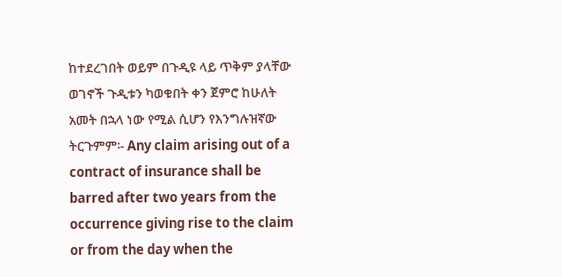ከተደረገበት ወይም በጉዲዩ ላይ ጥቅም ያላቸው ወገኖች ጉዲቱን ካወቁበት ቀን ጀምሮ ከሁለት አመት በኋላ ነው የሚል ሲሆን የእንግሉዝኛው ትርጉምም፡- Any claim arising out of a contract of insurance shall be barred after two years from the occurrence giving rise to the claim or from the day when the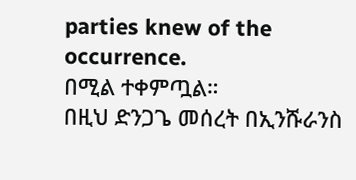parties knew of the occurrence.
በሚል ተቀምጧል።
በዚህ ድንጋጌ መሰረት በኢንሹራንስ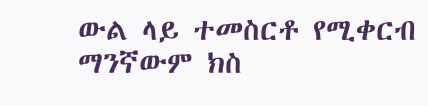ውል ላይ ተመስርቶ የሚቀርብ ማንኛውም ክስ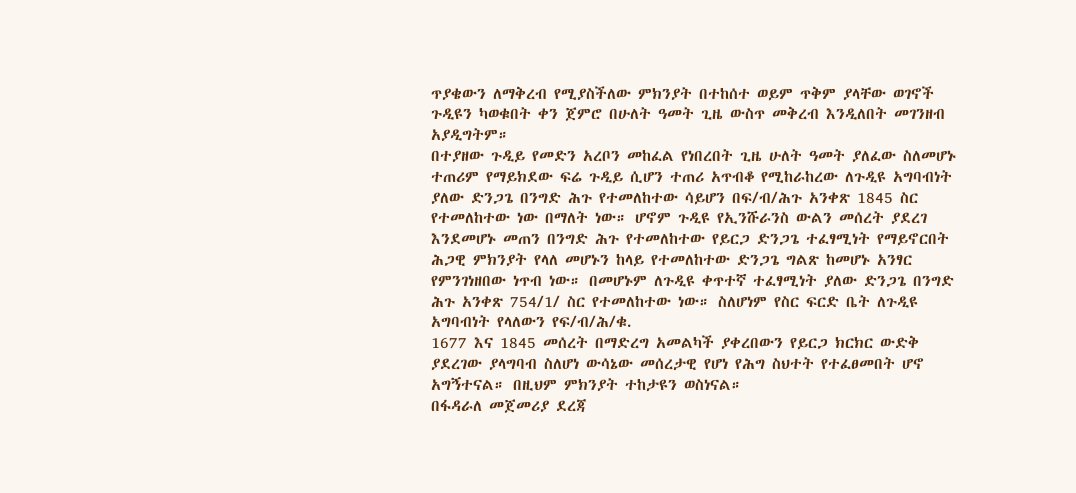ጥያቄውን ለማቅረብ የሚያስችለው ምክንያት በተከሰተ ወይም ጥቅም ያላቸው ወገኖች ጉዲዩን ካወቁበት ቀን ጀምሮ በሁለት ዓመት ጊዜ ውስጥ መቅረብ እንዲለበት መገንዘብ አያዲግትም።
በተያዘው ጉዲይ የመድን አረቦን መከፈል የነበረበት ጊዜ ሁለት ዓመት ያለፈው ስለመሆኑ ተጠሪም የማይክደው ፍሬ ጉዲይ ሲሆን ተጠሪ አጥብቆ የሚከራከረው ለጉዲዩ አግባብነት ያለው ድንጋጌ በንግድ ሕጉ የተመለከተው ሳይሆን በፍ/ብ/ሕጉ አንቀጽ 1845 ስር የተመለከተው ነው በማለት ነው። ሆኖም ጉዲዩ የኢንሹራንስ ውልን መሰረት ያደረገ እንደመሆኑ መጠን በንግድ ሕጉ የተመለከተው የይርጋ ድንጋጌ ተፈፃሚነት የማይኖርበት ሕጋዊ ምክንያት የላለ መሆኑን ከላይ የተመለከተው ድንጋጌ ግልጽ ከመሆኑ አንፃር የምንገነዘበው ነጥብ ነው። በመሆኑም ለጉዲዩ ቀጥተኛ ተፈፃሚነት ያለው ድንጋጌ በንግድ ሕጉ አንቀጽ 754/1/ ስር የተመለከተው ነው። ስለሆነም የስር ፍርድ ቤት ለጉዲዩ አግባብነት የላለውን የፍ/ብ/ሕ/ቁ.
1677 እና 1845 መሰረት በማድረግ አመልካች ያቀረበውን የይርጋ ክርክር ውድቅ ያደረገው ያላግባብ ስለሆነ ውሳኔው መሰረታዊ የሆነ የሕግ ስህተት የተፈፀመበት ሆኖ አግኝተናል። በዚህም ምክንያት ተከታዩን ወስነናል።
በፋዳራለ መጀመሪያ ደረጃ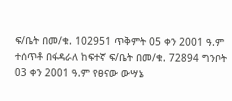ፍ/ቤት በመ/ቁ. 102951 ጥቅምት 05 ቀን 2001 ዓ.ም ተሰጥቶ በፋዳራለ ከፍተኛ ፍ/ቤት በመ/ቁ. 72894 ግንቦት 03 ቀን 2001 ዓ.ም የፀናው ውሣኔ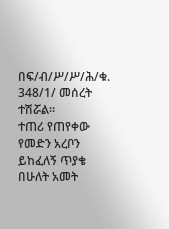በፍ/ብ/ሥ/ሥ/ሕ/ቁ. 348/1/ መሰረት ተሽሯል።
ተጠሪ የጠየቀው የመድን አረቦን ይከፈለኝ ጥያቄ በሁለት አመት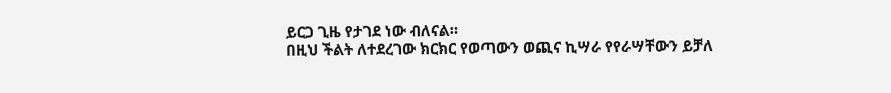ይርጋ ጊዜ የታገደ ነው ብለናል።
በዚህ ችልት ለተደረገው ክርክር የወጣውን ወጪና ኪሣራ የየራሣቸውን ይቻለ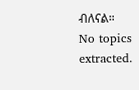ብለናል።
No topics extracted.